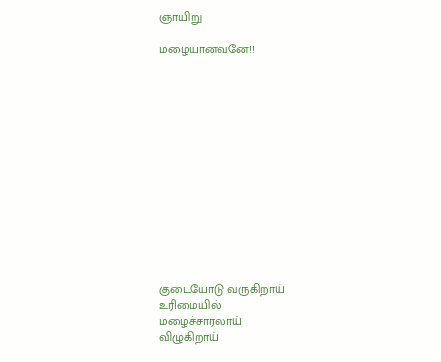ஞாயிறு

மழையானவனே!!














குடையோடு வருகிறாய்
உரிமையில்
மழைச்சாரலாய்
விழுகிறாய்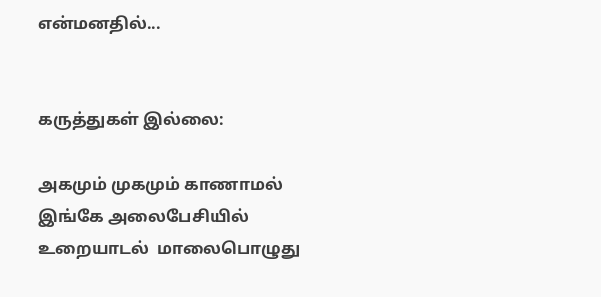என்மனதில்...


கருத்துகள் இல்லை:

அகமும் முகமும் காணாமல் இங்கே அலைபேசியில் உறையாடல்  மாலைபொழுது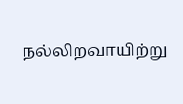நல்லிறவாயிற்று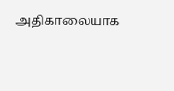அதிகாலையாக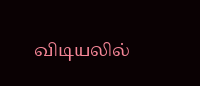விடியலில்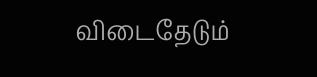விடைதேடும்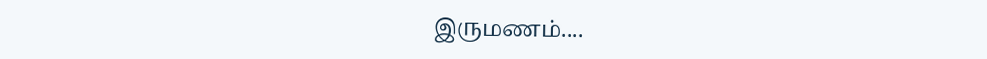இருமணம்....